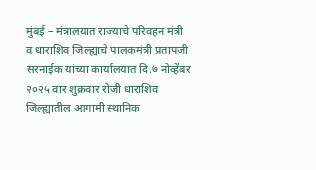मुंबई – मंत्रालयात राज्याचे परिवहन मंत्री व धाराशिव जिल्ह्याचे पालकमंत्री प्रतापजी सरनाईक यांच्या कार्यालयात दि.७ नोव्हेंबर २०२५ वार शुक्रवार रोजी धाराशिव जिल्ह्यातील आगामी स्थानिक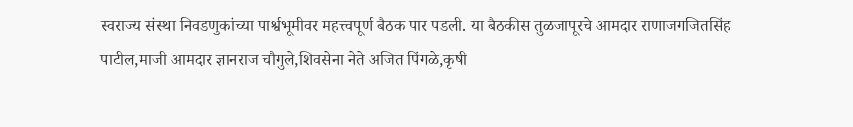स्वराज्य संस्था निवडणुकांच्या पार्श्वभूमीवर महत्त्वपूर्ण बैठक पार पडली. या बैठकीस तुळजापूरचे आमदार राणाजगजितसिंह पाटील,माजी आमदार ज्ञानराज चौगुले,शिवसेना नेते अजित पिंगळे,कृषी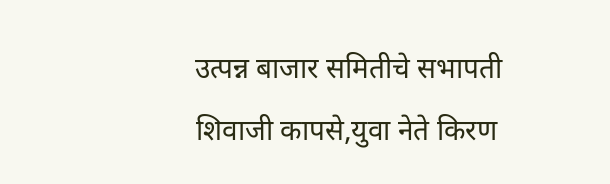उत्पन्न बाजार समितीचे सभापती शिवाजी कापसे,युवा नेते किरण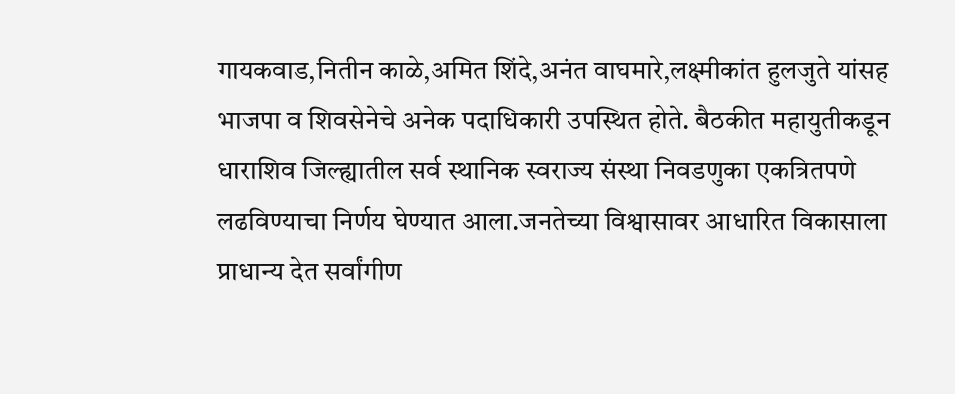गायकवाड,नितीन काळे,अमित शिंदे,अनंत वाघमारे,लक्ष्मीकांत हुलजुते यांसह भाजपा व शिवसेनेचे अनेक पदाधिकारी उपस्थित होते. बैठकीत महायुतीकडून धाराशिव जिल्ह्यातील सर्व स्थानिक स्वराज्य संस्था निवडणुका एकत्रितपणे लढविण्याचा निर्णय घेण्यात आला.जनतेच्या विश्वासावर आधारित विकासाला प्राधान्य देत सर्वांगीण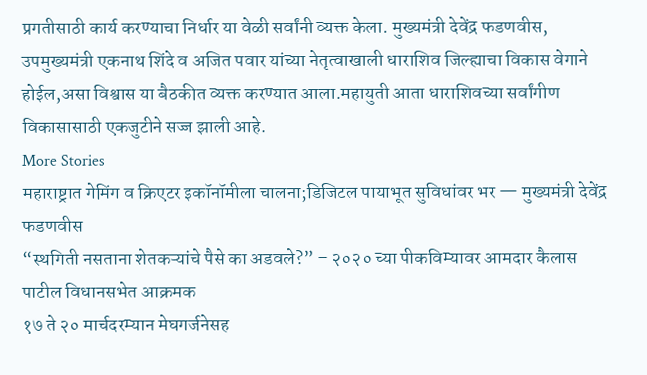प्रगतीसाठी कार्य करण्याचा निर्धार या वेळी सर्वांनी व्यक्त केला. मुख्यमंत्री देवेंद्र फडणवीस, उपमुख्यमंत्री एकनाथ शिंदे व अजित पवार यांच्या नेतृत्वाखाली धाराशिव जिल्ह्याचा विकास वेगाने होईल,असा विश्वास या बैठकीत व्यक्त करण्यात आला.महायुती आता धाराशिवच्या सर्वांगीण विकासासाठी एकजुटीने सज्ज झाली आहे.
More Stories
महाराष्ट्रात गेमिंग व क्रिएटर इकॉनॉमीला चालना;डिजिटल पायाभूत सुविधांवर भर — मुख्यमंत्री देवेंद्र फडणवीस
“स्थगिती नसताना शेतकऱ्यांचे पैसे का अडवले?” – २०२० च्या पीकविम्यावर आमदार कैलास पाटील विधानसभेत आक्रमक
१७ ते २० मार्चदरम्यान मेघगर्जनेसह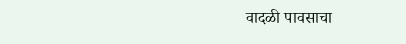वादळी पावसाचा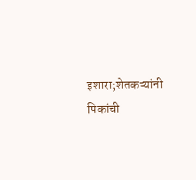इशारा;शेतकऱ्यांनी पिकांची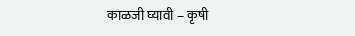काळजी घ्यावी – कृषी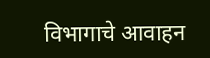विभागाचे आवाहन